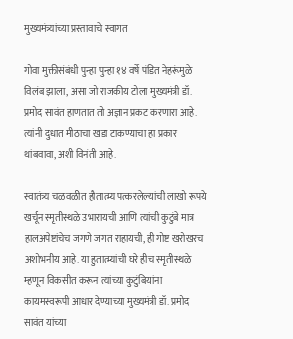मुख्यमंत्र्यांच्या प्रस्तावाचे स्वागत

गोवा मुक्तीसंबंधी पुन्हा पुन्हा १४ वर्षे पंडित नेहरूंमुळे विलंब झाला, असा जो राजकीय टोला मुख्यमंत्री डॉ. प्रमोद सावंत हाणतात तो अज्ञान प्रकट करणारा आहे. त्यांनी दुधात मीठाचा खडा टाकण्याचा हा प्रकार थांबवावा, अशी विनंती आहे.

स्वातंत्र्य चळवळीत हौतात्म्य पत्करलेल्यांची लाखो रूपये खर्चून स्मृतीस्थळे उभारायची आणि त्यांची कुटुंबे मात्र हालअपेष्टांचेच जगणे जगत राहायची, ही गोष्ट खरोखरच अशोभनीय आहे. या हुतात्म्यांची घरे हीच स्मृतीस्थळे म्हणून विकसीत करून त्यांच्या कुटुंबियांना कायमस्वरूपी आधार देण्याच्या मुख्यमंत्री डॉ. प्रमोद सावंत यांच्या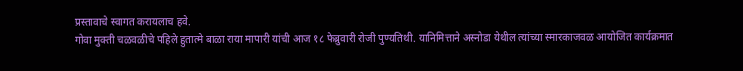प्रस्तावाचे स्वागत करायलाच हवे.
गोवा मुक्ती चळवळीचे पहिले हुतात्मे बाळा राया मापारी यांची आज १८ फेब्रुवारी रोजी पुण्यतिथी. यानिमित्ताने अस्नोडा येथील त्यांच्या स्मारकाजवळ आयोजित कार्यक्रमात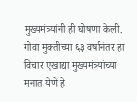मुख्यमंत्र्यांनी ही घोषणा केली. गोवा मुक्तीच्या ६३ वर्षानंतर हा विचार एखाद्या मुख्यमंत्र्यांच्या मनात येणे हे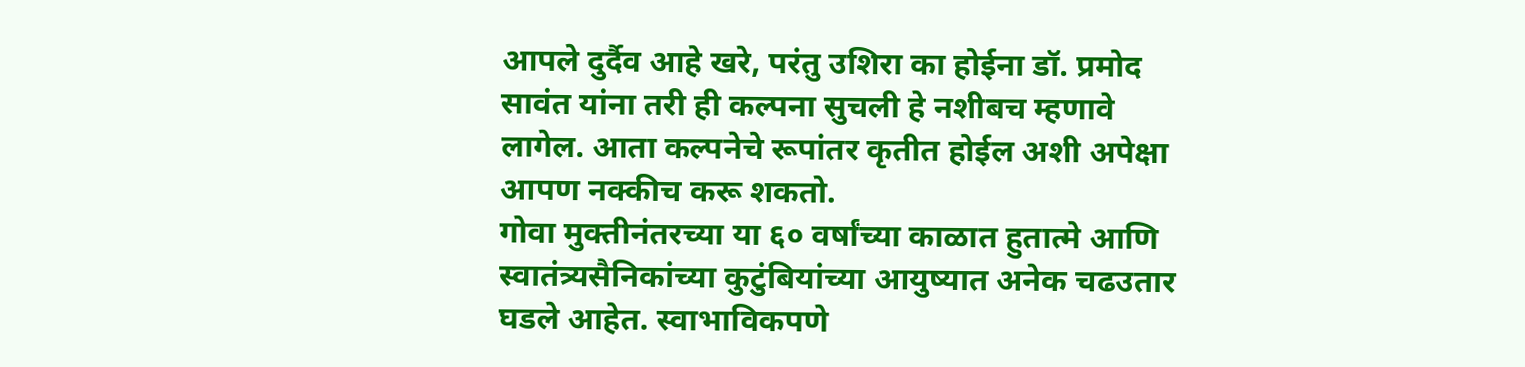आपले दुर्दैव आहे खरे, परंतु उशिरा का होईना डॉ. प्रमोद सावंत यांना तरी ही कल्पना सुचली हे नशीबच म्हणावे लागेल. आता कल्पनेचे रूपांतर कृतीत होईल अशी अपेक्षा आपण नक्कीच करू शकतो.
गोवा मुक्तीनंतरच्या या ६० वर्षांच्या काळात हुतात्मे आणि स्वातंत्र्यसैनिकांच्या कुटुंबियांच्या आयुष्यात अनेक चढउतार घडले आहेत. स्वाभाविकपणे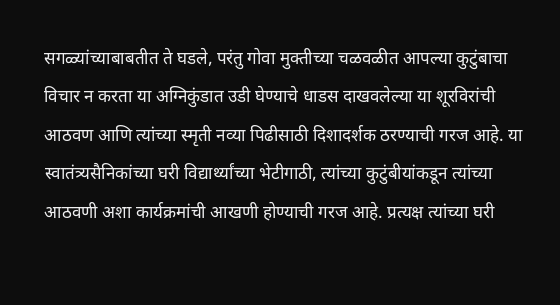सगळ्यांच्याबाबतीत ते घडले, परंतु गोवा मुक्तीच्या चळवळीत आपल्या कुटुंबाचा विचार न करता या अग्निकुंडात उडी घेण्याचे धाडस दाखवलेल्या या शूरविरांची आठवण आणि त्यांच्या स्मृती नव्या पिढीसाठी दिशादर्शक ठरण्याची गरज आहे. या स्वातंत्र्यसैनिकांच्या घरी विद्यार्थ्यांच्या भेटीगाठी, त्यांच्या कुटुंबीयांकडून त्यांच्या आठवणी अशा कार्यक्रमांची आखणी होण्याची गरज आहे. प्रत्यक्ष त्यांच्या घरी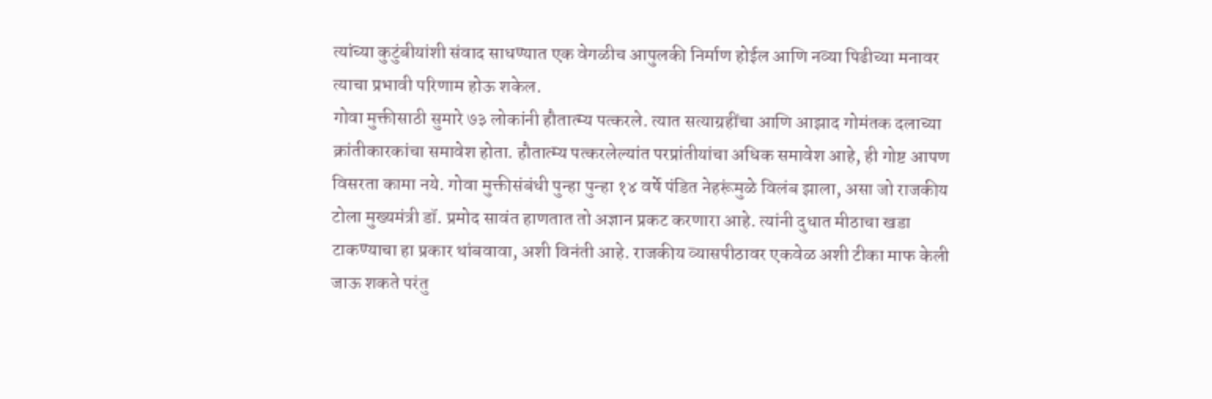त्यांच्या कुटुंबीयांशी संवाद साधण्यात एक वेगळीच आपुलकी निर्माण होईल आणि नव्या पिढीच्या मनावर त्याचा प्रभावी परिणाम होऊ शकेल.
गोवा मुक्तीसाठी सुमारे ७३ लोकांनी हौतात्म्य पत्करले. त्यात सत्याग्रहींचा आणि आझाद गोमंतक दलाच्या क्रांतीकारकांचा समावेश होता. हौतात्म्य पत्करलेल्यांत परप्रांतीयांचा अधिक समावेश आहे, ही गोष्ट आपण विसरता कामा नये. गोवा मुक्तीसंबंधी पुन्हा पुन्हा १४ वर्षे पंडित नेहरूंमुळे विलंब झाला, असा जो राजकीय टोला मुख्यमंत्री डॉ. प्रमोद सावंत हाणतात तो अज्ञान प्रकट करणारा आहे. त्यांनी दुधात मीठाचा खडा टाकण्याचा हा प्रकार थांबवावा, अशी विनंती आहे. राजकीय व्यासपीठावर एकवेळ अशी टीका माफ केली जाऊ शकते परंतु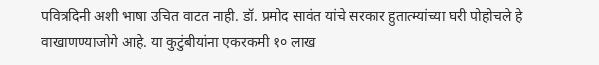पवित्रदिनी अशी भाषा उचित वाटत नाही. डॉ. प्रमोद सावंत यांचे सरकार हुतात्म्यांच्या घरी पोहोचले हे वाखाणण्याजोगे आहे. या कुटुंबीयांना एकरकमी १० लाख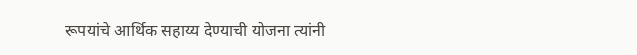रूपयांचे आर्थिक सहाय्य देण्याची योजना त्यांनी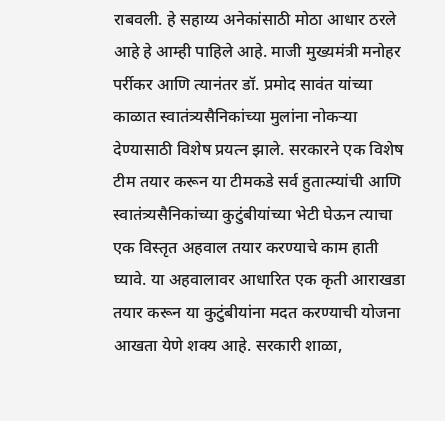राबवली. हे सहाय्य अनेकांसाठी मोठा आधार ठरले आहे हे आम्ही पाहिले आहे. माजी मुख्यमंत्री मनोहर पर्रीकर आणि त्यानंतर डॉ. प्रमोद सावंत यांच्या काळात स्वातंत्र्यसैनिकांच्या मुलांना नोकऱ्या देण्यासाठी विशेष प्रयत्न झाले. सरकारने एक विशेष टीम तयार करून या टीमकडे सर्व हुतात्म्यांची आणि स्वातंत्र्यसैनिकांच्या कुटुंबीयांच्या भेटी घेऊन त्याचा एक विस्तृत अहवाल तयार करण्याचे काम हाती घ्यावे. या अहवालावर आधारित एक कृती आराखडा तयार करून या कुटुंबीयांना मदत करण्याची योजना आखता येणे शक्य आहे. सरकारी शाळा,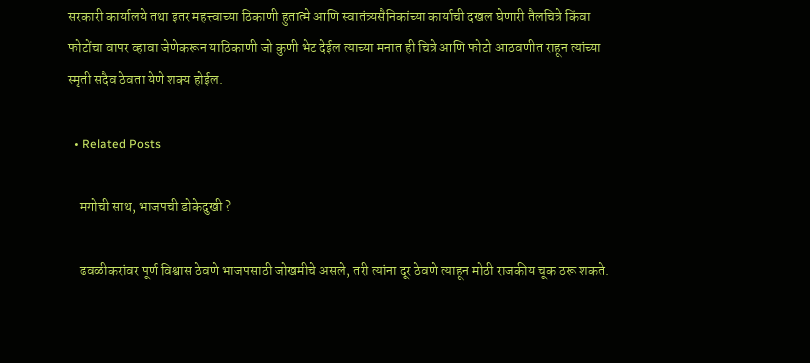सरकारी कार्यालये तथा इतर महत्त्वाच्या ठिकाणी हुतात्मे आणि स्वातंत्र्यसैनिकांच्या कार्याची दखल घेणारी तैलचित्रे किंवा फोटोंचा वापर व्हावा जेणेकरून याठिकाणी जो कुणी भेट देईल त्याच्या मनात ही चित्रे आणि फोटो आठवणीत राहून त्यांच्या स्मृती सदैव ठेवता येणे शक्य होईल.

  • Related Posts

    मगोची साथ, भाजपची डोकेदुखी ?

    ढवळीकरांवर पूर्ण विश्वास ठेवणे भाजपसाठी जोखमीचे असले, तरी त्यांना दूर ठेवणे त्याहून मोठी राजकीय चूक ठरू शकते.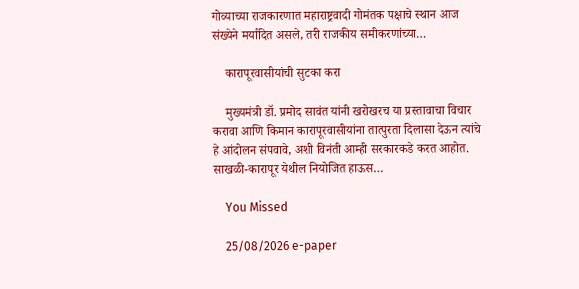गोव्याच्या राजकारणात महाराष्ट्रवादी गोमंतक पक्षाचे स्थान आज संख्येने मर्यादित असले, तरी राजकीय समीकरणांच्या…

    कारापूरवासीयांची सुटका करा

    मुख्यमंत्री डॉ. प्रमोद सावंत यांनी खरोखरच या प्रस्तावाचा विचार करावा आणि किमान कारापूरवासीयांना तात्पुरता दिलासा देऊन त्यांचे हे आंदोलन संपवावे, अशी विनंती आम्ही सरकारकडे करत आहोत. साखळी-कारापूर येथील नियोजित हाऊस…

    You Missed

    25/08/2026 e-paper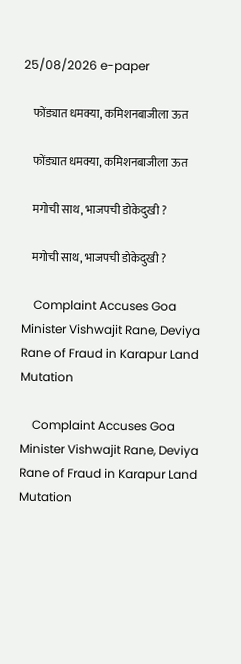25/08/2026 e-paper

    फोंड्यात धमक्या, कमिशनबाजीला ऊत

    फोंड्यात धमक्या, कमिशनबाजीला ऊत

    मगोची साथ, भाजपची डोकेदुखी ?

    मगोची साथ, भाजपची डोकेदुखी ?

    Complaint Accuses Goa Minister Vishwajit Rane, Deviya Rane of Fraud in Karapur Land Mutation

    Complaint Accuses Goa Minister Vishwajit Rane, Deviya Rane of Fraud in Karapur Land Mutation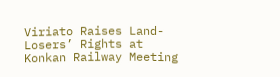Viriato Raises Land-Losers’ Rights at Konkan Railway Meeting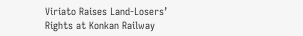Viriato Raises Land-Losers’ Rights at Konkan Railway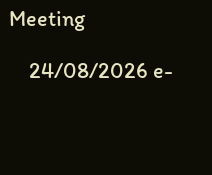Meeting

    24/08/2026 e-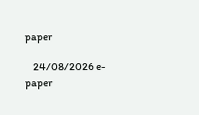paper

    24/08/2026 e-paper